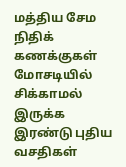மத்திய சேம நிதிக் கணக்குகள் மோசடியில் சிக்காமல் இருக்க இரண்டு புதிய வசதிகள்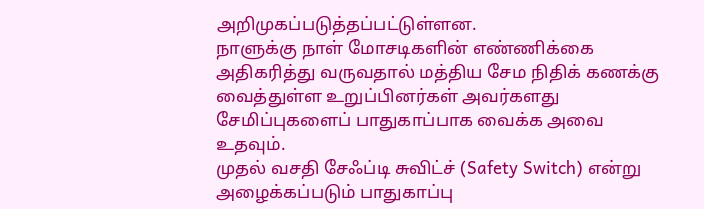அறிமுகப்படுத்தப்பட்டுள்ளன.
நாளுக்கு நாள் மோசடிகளின் எண்ணிக்கை அதிகரித்து வருவதால் மத்திய சேம நிதிக் கணக்கு வைத்துள்ள உறுப்பினர்கள் அவர்களது சேமிப்புகளைப் பாதுகாப்பாக வைக்க அவை உதவும்.
முதல் வசதி சேஃப்டி சுவிட்ச் (Safety Switch) என்று அழைக்கப்படும் பாதுகாப்பு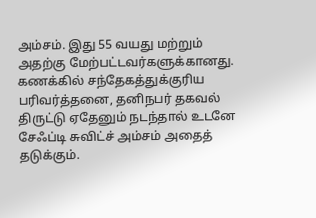அம்சம். இது 55 வயது மற்றும் அதற்கு மேற்பட்டவர்களுக்கானது.
கணக்கில் சந்தேகத்துக்குரிய பரிவர்த்தனை, தனிநபர் தகவல் திருட்டு ஏதேனும் நடந்தால் உடனே சேஃப்டி சுவிட்ச் அம்சம் அதைத் தடுக்கும்.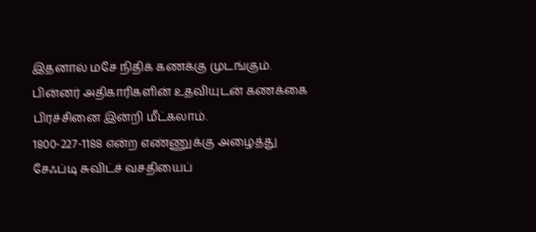இதனால் மசே நிதிக் கணக்கு முடங்கும். பின்னர் அதிகாரிகளின் உதவியுடன் கணக்கை பிரச்சினை இன்றி மீட்கலாம்.
1800-227-1188 என்ற எண்ணுக்கு அழைத்து சேஃப்டி சுவிட்ச் வசதியைப்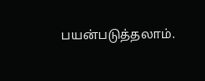பயன்படுத்தலாம்.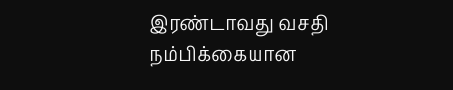இரண்டாவது வசதி நம்பிக்கையான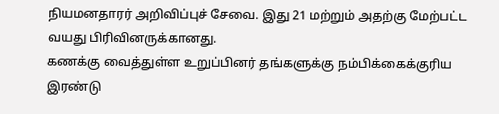நியமனதாரர் அறிவிப்புச் சேவை. இது 21 மற்றும் அதற்கு மேற்பட்ட வயது பிரிவினருக்கானது.
கணக்கு வைத்துள்ள உறுப்பினர் தங்களுக்கு நம்பிக்கைக்குரிய இரண்டு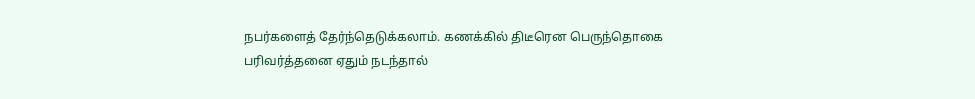நபர்களைத் தேர்ந்தெடுக்கலாம். கணக்கில் திடீரென பெருந்தொகை பரிவர்த்தனை ஏதும் நடந்தால்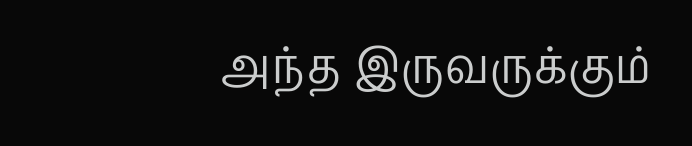அந்த இருவருக்கும்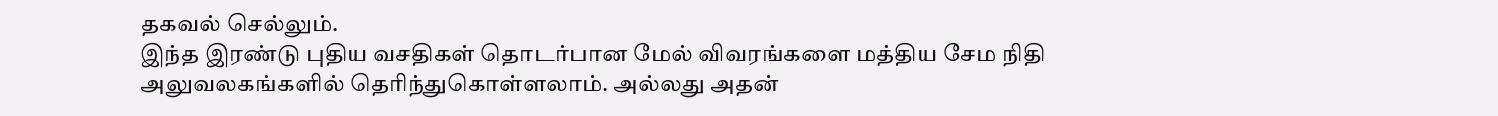தகவல் செல்லும்.
இந்த இரண்டு புதிய வசதிகள் தொடர்பான மேல் விவரங்களை மத்திய சேம நிதி அலுவலகங்களில் தெரிந்துகொள்ளலாம். அல்லது அதன்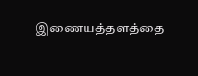இணையத்தளத்தை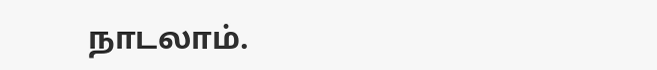நாடலாம்.